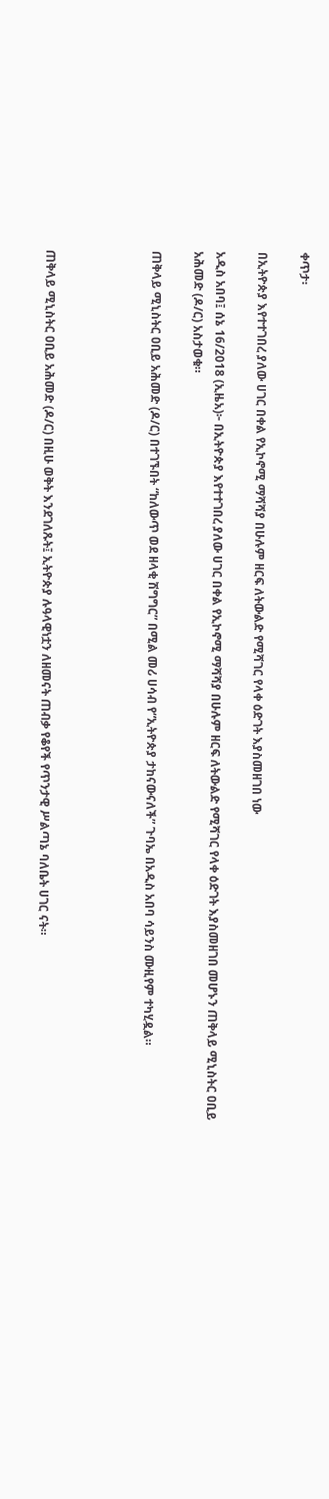ቀጥታ፡

በኢትዮጵያ እየተተገበረ ያለው ሀገር በቀል የኢኮኖሚ ማሻሻያ በሁሉም ዘርፍ ለትውልድ የሚሻገር የላቀ ዕድገት እያስመዘገበ ነው

አዲስ አበባ፤ ሰኔ 16/2018 (ኢዜአ)፦ በኢትዮጵያ እየተተገበረ ያለው ሀገር በቀል የኢኮኖሚ ማሻሻያ በሁሉም ዘርፍ ለትውልድ የሚሻገር የላቀ ዕድገት እያስመዘገበ መሆኑን ጠቅላይ ሚኒስትር ዐቢይ አሕመድ (ዶ/ር) አስታወቁ።

ጠቅላይ ሚኒስትር ዐቢይ አሕመድ (ዶ/ር) በተገኙበት “ከለውጥ ወደ ዘላቂ ሽግግር” በሚል መሪ ሀሳብ የ“ኢትዮጵያ ታከናውናለች” ጉባኤ በአዲስ አበባ ሳይንስ ሙዚየም ተካሂዷል።




ጠቅላይ ሚኒስትር ዐቢይ አሕመድ (ዶ/ር) በዚሁ ወቅት እንደገለጹት፤ ኢትዮጵያ ሉዓላዊነቷን ለዘመናት ጠብቃ የቆየች የጥንታዊ ሥልጣኔ ባለቤት ሀገር ናት።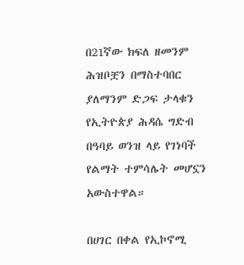በ21ኛው ክፍለ ዘመንም ሕዝቦቿን በማስተባበር ያለማንም ድጋፍ ታላቁን የኢትዮጵያ ሕዳሴ ግድብ በዓባይ ወንዝ ላይ የገነባች የልማት ተምሳሌት መሆኗን አውስተዋል።

በሀገር በቀል የኢኮኖሚ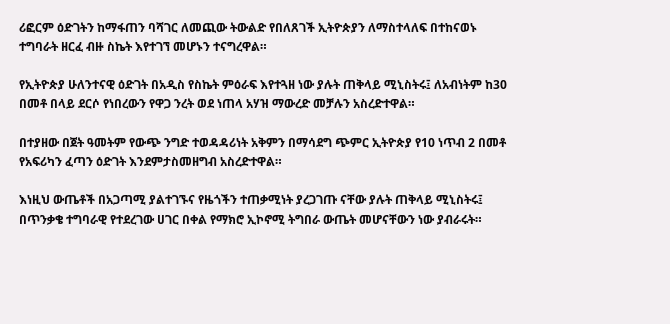ሪፎርም ዕድገትን ከማፋጠን ባሻገር ለመጪው ትውልድ የበለጸገች ኢትዮጵያን ለማስተላለፍ በተከናወኑ ተግባራት ዘርፈ ብዙ ስኬት እየተገኘ መሆኑን ተናግረዋል።

የኢትዮጵያ ሁለንተናዊ ዕድገት በአዲስ የስኬት ምዕራፍ እየተጓዘ ነው ያሉት ጠቅላይ ሚኒስትሩ፤ ለአብነትም ከ30 በመቶ በላይ ደርሶ የነበረውን የዋጋ ንረት ወደ ነጠላ አሃዝ ማውረድ መቻሉን አስረድተዋል።

በተያዘው በጀት ዓመትም የውጭ ንግድ ተወዳዳሪነት አቅምን በማሳደግ ጭምር ኢትዮጵያ የ10 ነጥብ 2 በመቶ የአፍሪካን ፈጣን ዕድገት እንደምታስመዘግብ አስረድተዋል።

እነዚህ ውጤቶች በአጋጣሚ ያልተገኙና የዜጎችን ተጠቃሚነት ያረጋገጡ ናቸው ያሉት ጠቅላይ ሚኒስትሩ፤ በጥንቃቄ ተግባራዊ የተደረገው ሀገር በቀል የማክሮ ኢኮኖሚ ትግበራ ውጤት መሆናቸውን ነው ያብራሩት።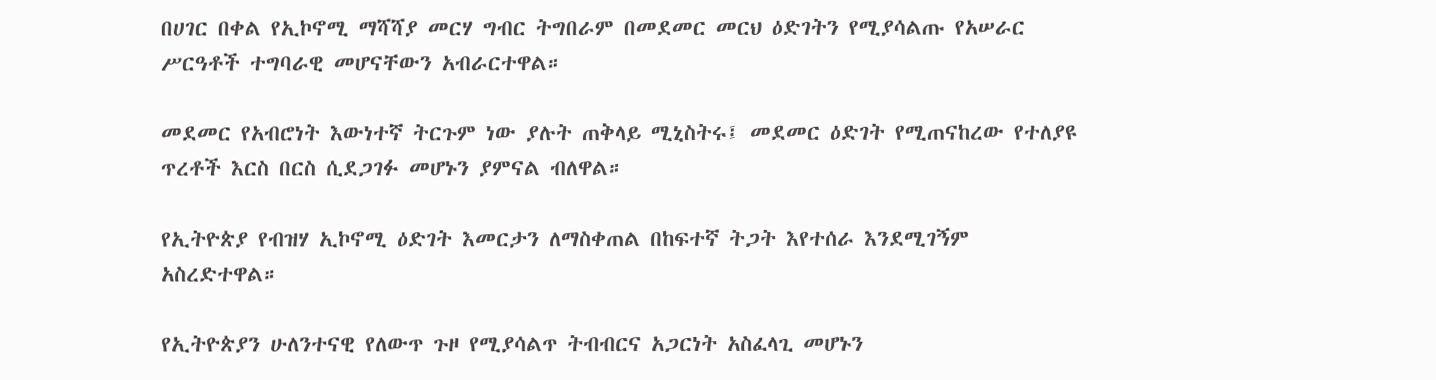በሀገር በቀል የኢኮኖሚ ማሻሻያ መርሃ ግብር ትግበራም በመደመር መርህ ዕድገትን የሚያሳልጡ የአሠራር ሥርዓቶች ተግባራዊ መሆናቸውን አብራርተዋል።

መደመር የአብሮነት እውነተኛ ትርጉም ነው ያሉት ጠቅላይ ሚኒስትሩ፤ መደመር ዕድገት የሚጠናከረው የተለያዩ ጥረቶች እርስ በርስ ሲደጋገፉ መሆኑን ያምናል ብለዋል።

የኢትዮጵያ የብዝሃ ኢኮኖሚ ዕድገት እመርታን ለማስቀጠል በከፍተኛ ትጋት እየተሰራ እንደሚገኝም አስረድተዋል።

የኢትዮጵያን ሁለንተናዊ የለውጥ ጉዞ የሚያሳልጥ ትብብርና አጋርነት አስፈላጊ መሆኑን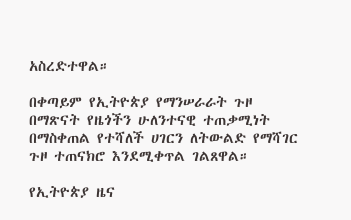አስረድተዋል።

በቀጣይም የኢትዮጵያ የማንሠራራት ጉዞ በማጽናት የዜጎችን ሁለንተናዊ ተጠቃሚነት በማስቀጠል የተሻለች ሀገርን ለትውልድ የማሻገር ጉዞ ተጠናክሮ እንደሚቀጥል ገልጸዋል።

የኢትዮጵያ ዜና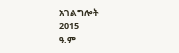አገልግሎት
2015
ዓ.ም